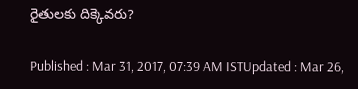రైతులకు దిక్కెవరు?

Published : Mar 31, 2017, 07:39 AM ISTUpdated : Mar 26,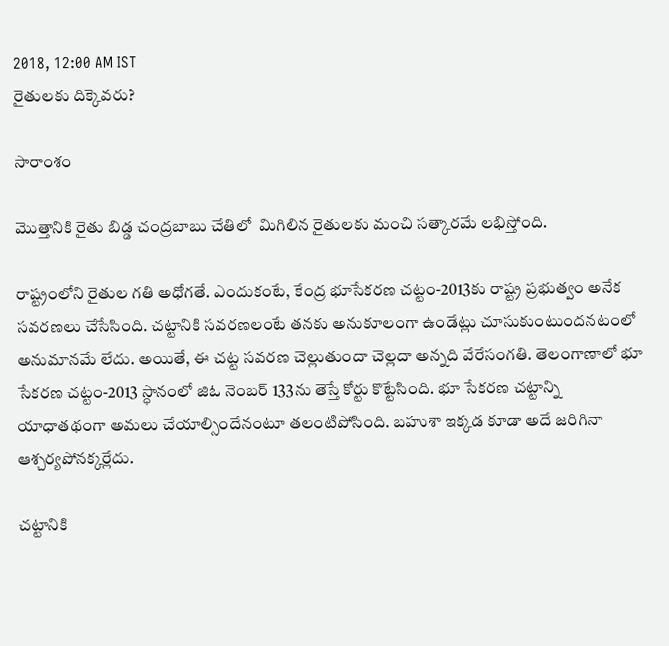2018, 12:00 AM IST
రైతులకు దిక్కెవరు?

సారాంశం

మొత్తానికి రైతు బిడ్డ చంద్రబాబు చేతిలో  మిగిలిన రైతులకు మంచి సత్కారమే లభిస్తోంది.

రాష్ట్రంలోని రైతుల గతి అధోగతే. ఎందుకంటే, కేంద్ర భూసేకరణ చట్టం-2013కు రాష్ట్ర ప్రభుత్వం అనేక సవరణలు చేసేసింది. చట్టానికి సవరణలంటే తనకు అనుకూలంగా ఉండేట్లు చూసుకుంటుందనటంలో అనుమానమే లేదు. అయితే, ఈ చట్ట సవరణ చెల్లుతుందా చెల్లదా అన్నది వేరేసంగతి. తెలంగాణాలో భూ సేకరణ చట్టం-2013 స్ధానంలో జిఓ నెంబర్ 133ను తెస్తే కోర్టు కొట్టేసింది. భూ సేకరణ చట్టాన్ని యాధాతథంగా అమలు చేయాల్సిందేనంటూ తలంటిపోసింది. బహుశా ఇక్కడ కూడా అదే జరిగినా ఆశ్చర్యపోనక్కర్లేదు.

చట్టానికి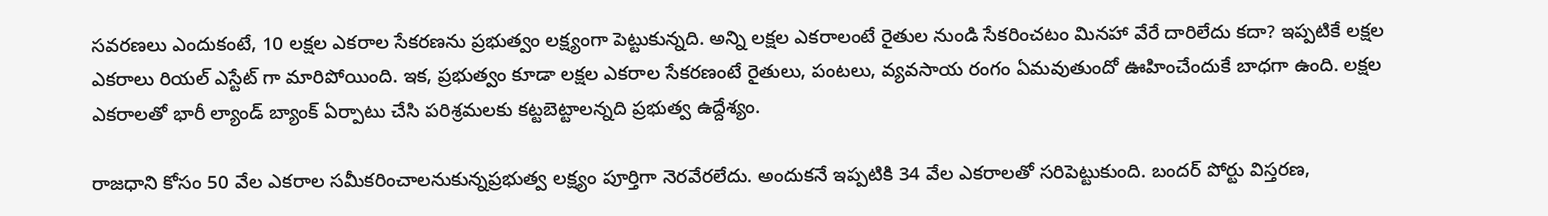సవరణలు ఎందుకంటే, 10 లక్షల ఎకరాల సేకరణను ప్రభుత్వం లక్ష్యంగా పెట్టుకున్నది. అన్ని లక్షల ఎకరాలంటే రైతుల నుండి సేకరించటం మినహా వేరే దారిలేదు కదా? ఇప్పటికే లక్షల ఎకరాలు రియల్ ఎస్టేట్ గా మారిపోయింది. ఇక, ప్రభుత్వం కూడా లక్షల ఎకరాల సేకరణంటే రైతులు, పంటలు, వ్యవసాయ రంగం ఏమవుతుందో ఊహించేందుకే బాధగా ఉంది. లక్షల ఎకరాలతో భారీ ల్యాండ్ బ్యాంక్ ఏర్పాటు చేసి పరిశ్రమలకు కట్టబెట్టాలన్నది ప్రభుత్వ ఉద్దేశ్యం.

రాజధాని కోసం 50 వేల ఎకరాల సమీకరించాలనుకున్నప్రభుత్వ లక్ష్యం పూర్తిగా నెరవేరలేదు. అందుకనే ఇప్పటికి 34 వేల ఎకరాలతో సరిపెట్టుకుంది. బందర్ పోర్టు విస్తరణ,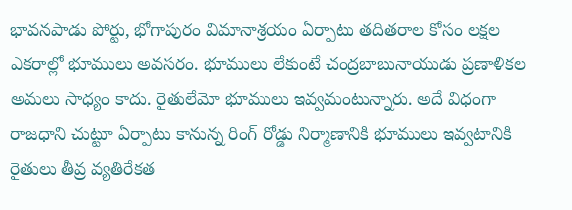భావనపాడు పోర్టు, భోగాపురం విమానాశ్రయం ఏర్పాటు తదితరాల కోసం లక్షల ఎకరాల్లో భూములు అవసరం. భూములు లేకుంటే చంద్రబాబునాయుడు ప్రణాళికల అమలు సాధ్యం కాదు. రైతులేమో భూములు ఇవ్వమంటున్నారు. అదే విధంగా రాజధాని చుట్టూ ఏర్పాటు కానున్న రింగ్ రోడ్డు నిర్మాణానికి భూములు ఇవ్వటానికి రైతులు తీవ్ర వ్యతిరేకత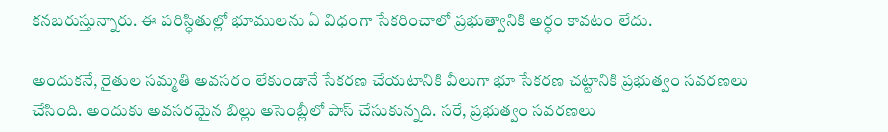కనబరుస్తున్నారు. ఈ పరిస్ధితుల్లో భూములను ఏ విధంగా సేకరించాలో ప్రభుత్వానికి అర్ధం కావటం లేదు.

అందుకనే, రైతుల సమ్మతి అవసరం లేకుండానే సేకరణ చేయటానికి వీలుగా భూ సేకరణ చట్టానికి ప్రభుత్వం సవరణలు చేసింది. అందుకు అవసరమైన బిల్లు అసెంబ్లీలో పాస్ చేసుకున్నది. సరే, ప్రభుత్వం సవరణలు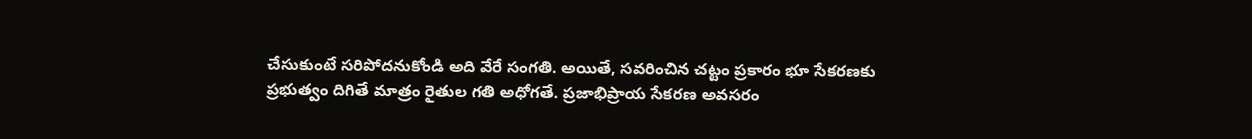చేసుకుంటే సరిపోదనుకోండి అది వేరే సంగతి. అయితే, సవరించిన చట్టం ప్రకారం భూ సేకరణకు ప్రభుత్వం దిగితే మాత్రం రైతుల గతి అధోగతే. ప్రజాభిప్రాయ సేకరణ అవసరం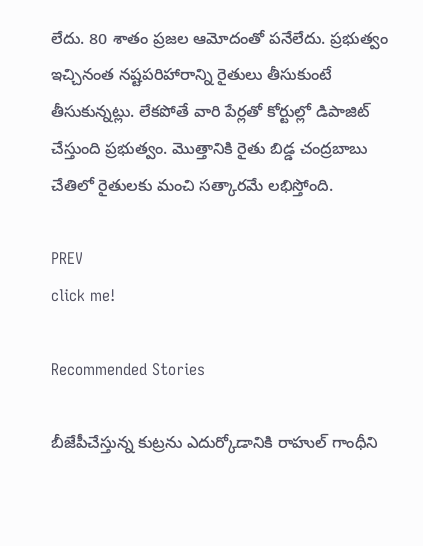లేదు. 80 శాతం ప్రజల ఆమోదంతో పనేలేదు. ప్రభుత్వం ఇచ్చినంత నష్టపరిహారాన్ని రైతులు తీసుకుంటే తీసుకున్నట్లు. లేకపోతే వారి పేర్లతో కోర్టుల్లో డిపాజిట్ చేస్తుంది ప్రభుత్వం. మొత్తానికి రైతు బిడ్డ చంద్రబాబు చేతిలో రైతులకు మంచి సత్కారమే లభిస్తోంది.

PREV
click me!

Recommended Stories

బీజేపీచేస్తున్న కుట్రను ఎదుర్కోడానికి రాహుల్ గాంధీని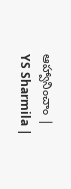ఆహ్వానించాం | YS Sharmila |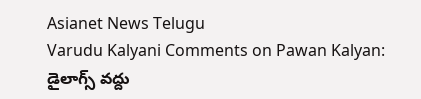Asianet News Telugu
Varudu Kalyani Comments on Pawan Kalyan: డైలాగ్స్ వద్దు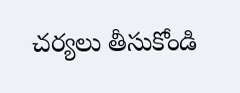చర్యలు తీసుకోండి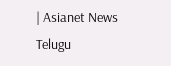| Asianet News Telugu